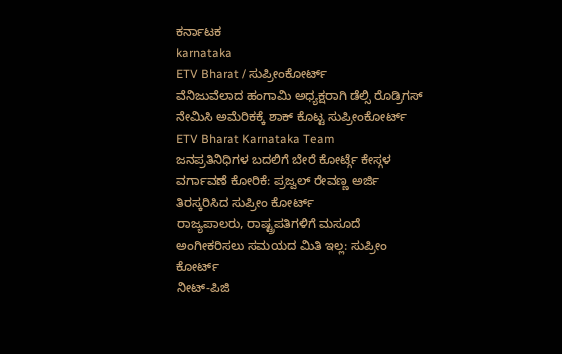ಕರ್ನಾಟಕ
karnataka
ETV Bharat / ಸುಪ್ರೀಂಕೋರ್ಟ್
ವೆನಿಜುವೆಲಾದ ಹಂಗಾಮಿ ಅಧ್ಯಕ್ಷರಾಗಿ ಡೆಲ್ಸಿ ರೊಡ್ರಿಗಸ್ ನೇಮಿಸಿ ಅಮೆರಿಕಕ್ಕೆ ಶಾಕ್ ಕೊಟ್ಟ ಸುಪ್ರೀಂಕೋರ್ಟ್
ETV Bharat Karnataka Team
ಜನಪ್ರತಿನಿಧಿಗಳ ಬದಲಿಗೆ ಬೇರೆ ಕೋರ್ಟ್ಗೆ ಕೇಸ್ಗಳ ವರ್ಗಾವಣೆ ಕೋರಿಕೆ: ಪ್ರಜ್ವಲ್ ರೇವಣ್ಣ ಅರ್ಜಿ ತಿರಸ್ಕರಿಸಿದ ಸುಪ್ರೀಂ ಕೋರ್ಟ್
ರಾಜ್ಯಪಾಲರು, ರಾಷ್ಟ್ರಪತಿಗಳಿಗೆ ಮಸೂದೆ ಅಂಗೀಕರಿಸಲು ಸಮಯದ ಮಿತಿ ಇಲ್ಲ: ಸುಪ್ರೀಂ ಕೋರ್ಟ್
ನೀಟ್-ಪಿಜಿ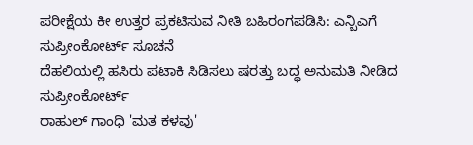ಪರೀಕ್ಷೆಯ ಕೀ ಉತ್ತರ ಪ್ರಕಟಿಸುವ ನೀತಿ ಬಹಿರಂಗಪಡಿಸಿ: ಎನ್ಬಿಎಗೆ ಸುಪ್ರೀಂಕೋರ್ಟ್ ಸೂಚನೆ
ದೆಹಲಿಯಲ್ಲಿ ಹಸಿರು ಪಟಾಕಿ ಸಿಡಿಸಲು ಷರತ್ತು ಬದ್ಧ ಅನುಮತಿ ನೀಡಿದ ಸುಪ್ರೀಂಕೋರ್ಟ್
ರಾಹುಲ್ ಗಾಂಧಿ 'ಮತ ಕಳವು'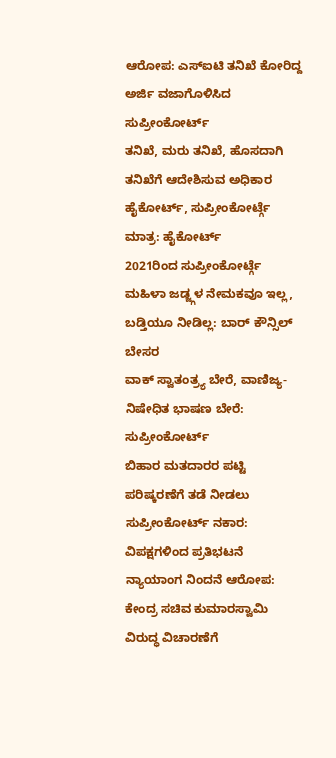ಆರೋಪ: ಎಸ್ಐಟಿ ತನಿಖೆ ಕೋರಿದ್ದ ಅರ್ಜಿ ವಜಾಗೊಳಿಸಿದ ಸುಪ್ರೀಂಕೋರ್ಟ್
ತನಿಖೆ, ಮರು ತನಿಖೆ, ಹೊಸದಾಗಿ ತನಿಖೆಗೆ ಆದೇಶಿಸುವ ಅಧಿಕಾರ ಹೈಕೋರ್ಟ್, ಸುಪ್ರೀಂಕೋರ್ಟ್ಗೆ ಮಾತ್ರ: ಹೈಕೋರ್ಟ್
2021ರಿಂದ ಸುಪ್ರೀಂಕೋರ್ಟ್ಗೆ ಮಹಿಳಾ ಜಡ್ಜ್ಗಳ ನೇಮಕವೂ ಇಲ್ಲ, ಬಡ್ತಿಯೂ ನೀಡಿಲ್ಲ: ಬಾರ್ ಕೌನ್ಸಿಲ್ ಬೇಸರ
ವಾಕ್ ಸ್ವಾತಂತ್ರ್ಯ ಬೇರೆ, ವಾಣಿಜ್ಯ-ನಿಷೇಧಿತ ಭಾಷಣ ಬೇರೆ: ಸುಪ್ರೀಂಕೋರ್ಟ್
ಬಿಹಾರ ಮತದಾರರ ಪಟ್ಟಿ ಪರಿಷ್ಕರಣೆಗೆ ತಡೆ ನೀಡಲು ಸುಪ್ರೀಂಕೋರ್ಟ್ ನಕಾರ: ವಿಪಕ್ಷಗಳಿಂದ ಪ್ರತಿಭಟನೆ
ನ್ಯಾಯಾಂಗ ನಿಂದನೆ ಆರೋಪ: ಕೇಂದ್ರ ಸಚಿವ ಕುಮಾರಸ್ವಾಮಿ ವಿರುದ್ಧ ವಿಚಾರಣೆಗೆ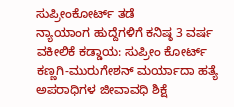ಸುಪ್ರೀಂಕೋರ್ಟ್ ತಡೆ
ನ್ಯಾಯಾಂಗ ಹುದ್ದೆಗಳಿಗೆ ಕನಿಷ್ಠ 3 ವರ್ಷ ವಕೀಲಿಕೆ ಕಡ್ಡಾಯ: ಸುಪ್ರೀಂ ಕೋರ್ಟ್
ಕಣ್ಣಗಿ-ಮುರುಗೇಶನ್ ಮರ್ಯಾದಾ ಹತ್ಯೆ ಅಪರಾಧಿಗಳ ಜೀವಾವಧಿ ಶಿಕ್ಷೆ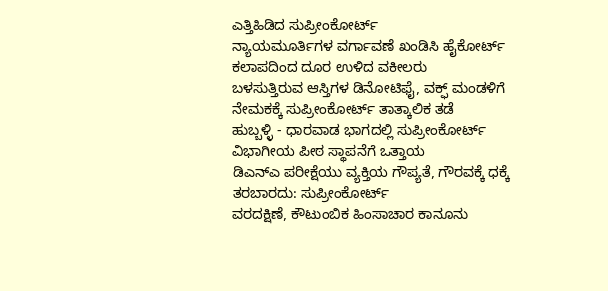ಎತ್ತಿಹಿಡಿದ ಸುಪ್ರೀಂಕೋರ್ಟ್
ನ್ಯಾಯಮೂರ್ತಿಗಳ ವರ್ಗಾವಣೆ ಖಂಡಿಸಿ ಹೈಕೋರ್ಟ್ ಕಲಾಪದಿಂದ ದೂರ ಉಳಿದ ವಕೀಲರು
ಬಳಸುತ್ತಿರುವ ಆಸ್ತಿಗಳ ಡಿನೋಟಿಫೈ, ವಕ್ಫ್ ಮಂಡಳಿಗೆ ನೇಮಕಕ್ಕೆ ಸುಪ್ರೀಂಕೋರ್ಟ್ ತಾತ್ಕಾಲಿಕ ತಡೆ
ಹುಬ್ಬಳ್ಳಿ - ಧಾರವಾಡ ಭಾಗದಲ್ಲಿ ಸುಪ್ರೀಂಕೋರ್ಟ್ ವಿಭಾಗೀಯ ಪೀಠ ಸ್ಥಾಪನೆಗೆ ಒತ್ತಾಯ
ಡಿಎನ್ಎ ಪರೀಕ್ಷೆಯು ವ್ಯಕ್ತಿಯ ಗೌಪ್ಯತೆ, ಗೌರವಕ್ಕೆ ಧಕ್ಕೆ ತರಬಾರದು: ಸುಪ್ರೀಂಕೋರ್ಟ್
ವರದಕ್ಷಿಣೆ, ಕೌಟುಂಬಿಕ ಹಿಂಸಾಚಾರ ಕಾನೂನು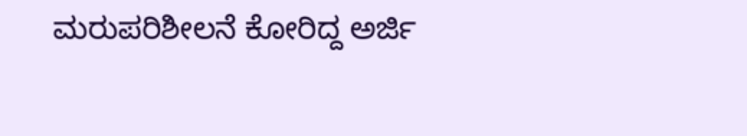ಮರುಪರಿಶೀಲನೆ ಕೋರಿದ್ದ ಅರ್ಜಿ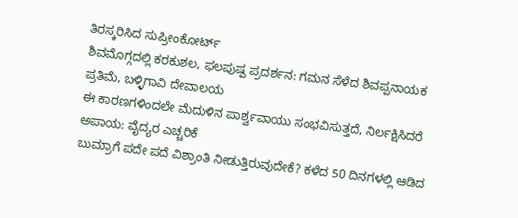ತಿರಸ್ಕರಿಸಿದ ಸುಪ್ರೀಂಕೋರ್ಟ್
ಶಿವಮೊಗ್ಗದಲ್ಲಿ ಕರಕುಶಲ, ಫಲಪುಷ್ಪ ಪ್ರದರ್ಶನ: ಗಮನ ಸೆಳೆದ ಶಿವಪ್ಪನಾಯಕ ಪ್ರತಿಮೆ, ಬಳ್ಳಿಗಾವಿ ದೇವಾಲಯ
ಈ ಕಾರಣಗಳಿಂದಲೇ ಮೆದುಳಿನ ಪಾರ್ಶ್ವವಾಯು ಸಂಭವಿಸುತ್ತದೆ, ನಿರ್ಲಕ್ಷಿಸಿದರೆ ಅಪಾಯ: ವೈದ್ಯರ ಎಚ್ಚರಿಕೆ
ಬುಮ್ರಾಗೆ ಪದೇ ಪದೆ ವಿಶ್ರಾಂತಿ ನೀಡುತ್ತಿರುವುದೇಕೆ? ಕಳೆದ 50 ದಿನಗಳಲ್ಲಿ ಆಡಿದ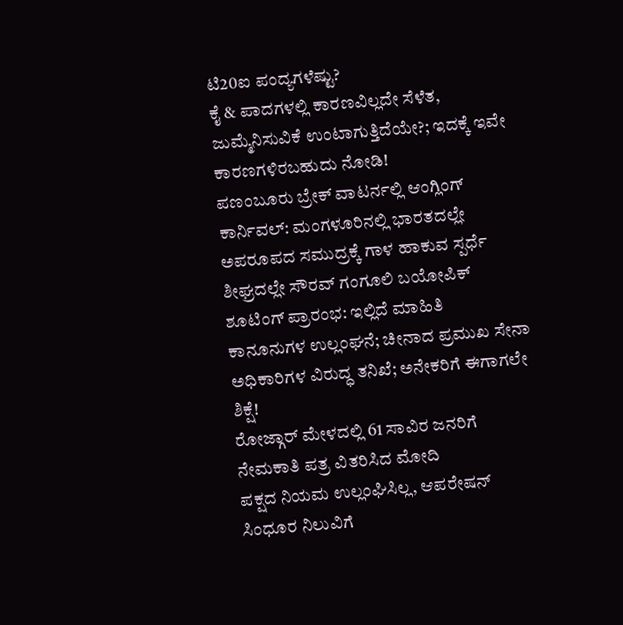ಟಿ20ಐ ಪಂದ್ಯಗಳೆಷ್ಟು?
ಕೈ & ಪಾದಗಳಲ್ಲಿ ಕಾರಣವಿಲ್ಲದೇ ಸೆಳೆತ, ಜುಮ್ಮೆನಿಸುವಿಕೆ ಉಂಟಾಗುತ್ತಿದೆಯೇ?; ಇದಕ್ಕೆ ಇವೇ ಕಾರಣಗಳಿರಬಹುದು ನೋಡಿ!
ಪಣಂಬೂರು ಬ್ರೇಕ್ ವಾಟರ್ನಲ್ಲಿ ಆಂಗ್ಲಿಂಗ್ ಕಾರ್ನಿವಲ್: ಮಂಗಳೂರಿನಲ್ಲಿ ಭಾರತದಲ್ಲೇ ಅಪರೂಪದ ಸಮುದ್ರಕ್ಕೆ ಗಾಳ ಹಾಕುವ ಸ್ಪರ್ಧೆ
ಶೀಘ್ರದಲ್ಲೇ ಸೌರವ್ ಗಂಗೂಲಿ ಬಯೋಪಿಕ್ ಶೂಟಿಂಗ್ ಪ್ರಾರಂಭ: ಇಲ್ಲಿದೆ ಮಾಹಿತಿ
ಕಾನೂನುಗಳ ಉಲ್ಲಂಘನೆ; ಚೀನಾದ ಪ್ರಮುಖ ಸೇನಾ ಅಧಿಕಾರಿಗಳ ವಿರುದ್ಧ ತನಿಖೆ; ಅನೇಕರಿಗೆ ಈಗಾಗಲೇ ಶಿಕ್ಷೆ!
ರೋಜ್ಗಾರ್ ಮೇಳದಲ್ಲಿ 61 ಸಾವಿರ ಜನರಿಗೆ ನೇಮಕಾತಿ ಪತ್ರ ವಿತರಿಸಿದ ಮೋದಿ
ಪಕ್ಷದ ನಿಯಮ ಉಲ್ಲಂಘಿಸಿಲ್ಲ, ಆಪರೇಷನ್ ಸಿಂಧೂರ ನಿಲುವಿಗೆ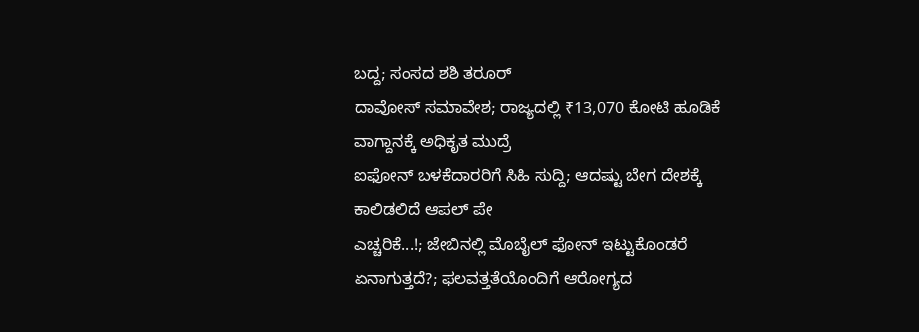ಬದ್ದ; ಸಂಸದ ಶಶಿ ತರೂರ್
ದಾವೋಸ್ ಸಮಾವೇಶ; ರಾಜ್ಯದಲ್ಲಿ ₹13,070 ಕೋಟಿ ಹೂಡಿಕೆ ವಾಗ್ದಾನಕ್ಕೆ ಅಧಿಕೃತ ಮುದ್ರೆ
ಐಫೋನ್ ಬಳಕೆದಾರರಿಗೆ ಸಿಹಿ ಸುದ್ದಿ; ಆದಷ್ಟು ಬೇಗ ದೇಶಕ್ಕೆ ಕಾಲಿಡಲಿದೆ ಆಪಲ್ ಪೇ
ಎಚ್ಚರಿಕೆ...!; ಜೇಬಿನಲ್ಲಿ ಮೊಬೈಲ್ ಫೋನ್ ಇಟ್ಟುಕೊಂಡರೆ ಏನಾಗುತ್ತದೆ?; ಫಲವತ್ತತೆಯೊಂದಿಗೆ ಆರೋಗ್ಯದ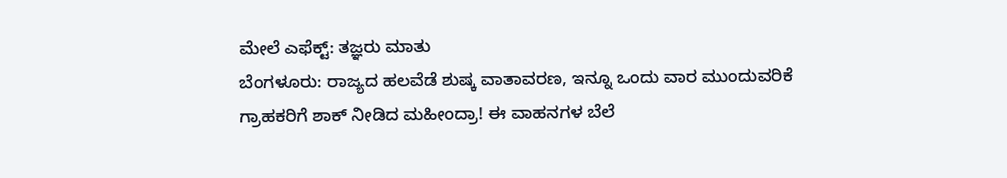ಮೇಲೆ ಎಫೆಕ್ಟ್: ತಜ್ಞರು ಮಾತು
ಬೆಂಗಳೂರು: ರಾಜ್ಯದ ಹಲವೆಡೆ ಶುಷ್ಕ ವಾತಾವರಣ, ಇನ್ನೂ ಒಂದು ವಾರ ಮುಂದುವರಿಕೆ
ಗ್ರಾಹಕರಿಗೆ ಶಾಕ್ ನೀಡಿದ ಮಹೀಂದ್ರಾ! ಈ ವಾಹನಗಳ ಬೆಲೆ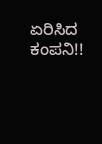ಏರಿಸಿದ ಕಂಪನಿ!!